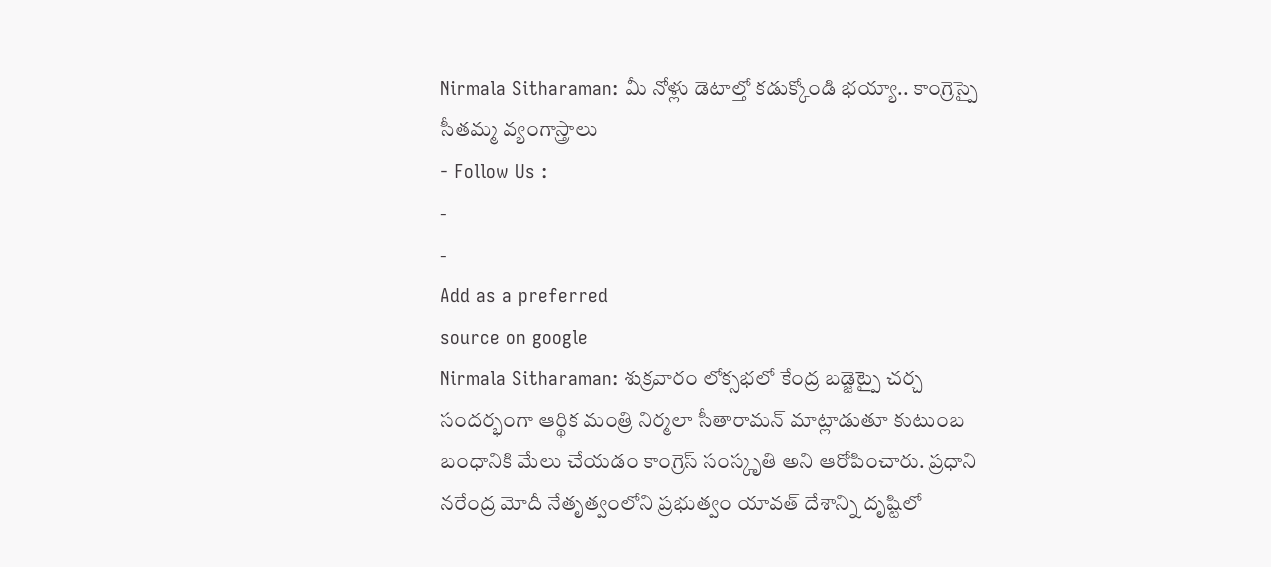Nirmala Sitharaman: మీ నోళ్లు డెటాల్తో కడుక్కోండి భయ్యా.. కాంగ్రెస్పై సీతమ్మ వ్యంగాస్త్రాలు
- Follow Us :
-
-
Add as a preferred
source on google
Nirmala Sitharaman: శుక్రవారం లోక్సభలో కేంద్ర బడ్జెట్పై చర్చ సందర్భంగా ఆర్థిక మంత్రి నిర్మలా సీతారామన్ మాట్లాడుతూ కుటుంబ బంధానికి మేలు చేయడం కాంగ్రెస్ సంస్కృతి అని ఆరోపించారు. ప్రధాని నరేంద్ర మోదీ నేతృత్వంలోని ప్రభుత్వం యావత్ దేశాన్ని దృష్టిలో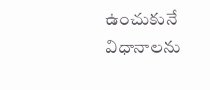ఉంచుకునే విధానాలను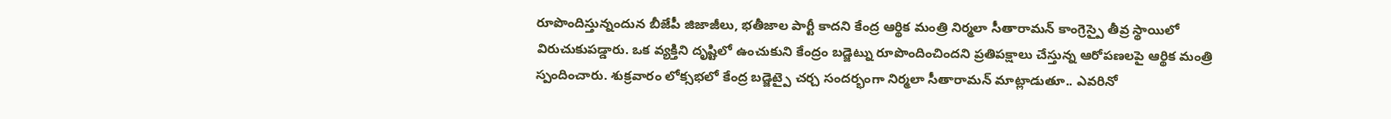రూపొందిస్తున్నందున బీజేపీ జిజాజీలు, భతీజాల పార్టీ కాదని కేంద్ర ఆర్థిక మంత్రి నిర్మలా సీతారామన్ కాంగ్రెస్పై తీవ్ర స్థాయిలో విరుచుకుపడ్డారు. ఒక వ్యక్తిని దృష్టిలో ఉంచుకుని కేంద్రం బడ్జెట్ను రూపొందించిందని ప్రతిపక్షాలు చేస్తున్న ఆరోపణలపై ఆర్థిక మంత్రి స్పందించారు. శుక్రవారం లోక్సభలో కేంద్ర బడ్జెట్పై చర్చ సందర్భంగా నిర్మలా సీతారామన్ మాట్లాడుతూ.. ఎవరినో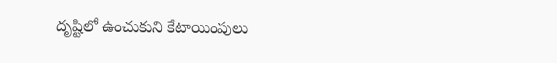దృష్టిలో ఉంచుకుని కేటాయింపులు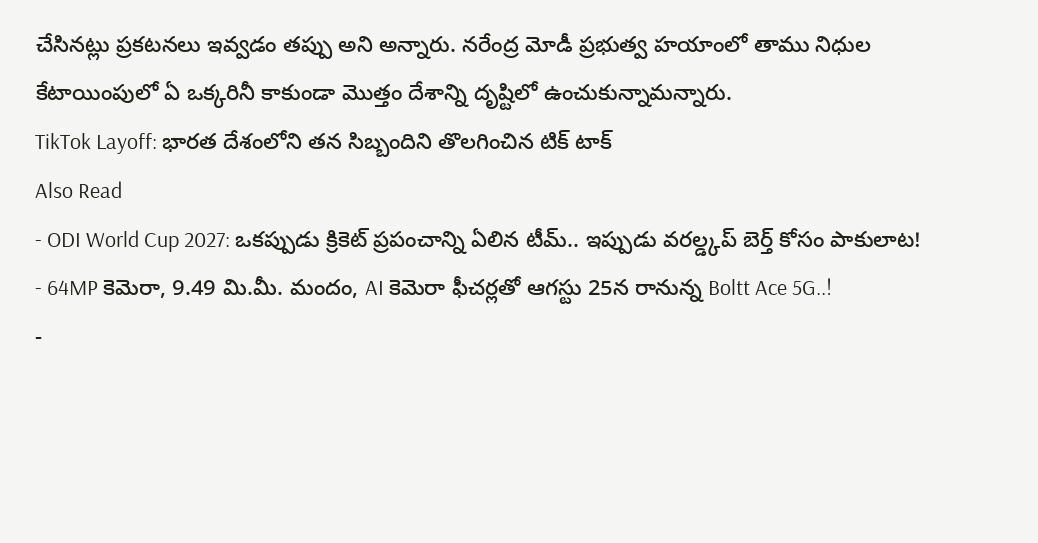చేసినట్లు ప్రకటనలు ఇవ్వడం తప్పు అని అన్నారు. నరేంద్ర మోడీ ప్రభుత్వ హయాంలో తాము నిధుల కేటాయింపులో ఏ ఒక్కరినీ కాకుండా మొత్తం దేశాన్ని దృష్టిలో ఉంచుకున్నామన్నారు.
TikTok Layoff: భారత దేశంలోని తన సిబ్బందిని తొలగించిన టిక్ టాక్
Also Read
- ODI World Cup 2027: ఒకప్పుడు క్రికెట్ ప్రపంచాన్ని ఏలిన టీమ్.. ఇప్పుడు వరల్డ్కప్ బెర్త్ కోసం పాకులాట!
- 64MP కెమెరా, 9.49 మి.మీ. మందం, AI కెమెరా ఫీచర్లతో ఆగస్టు 25న రానున్న Boltt Ace 5G..!
-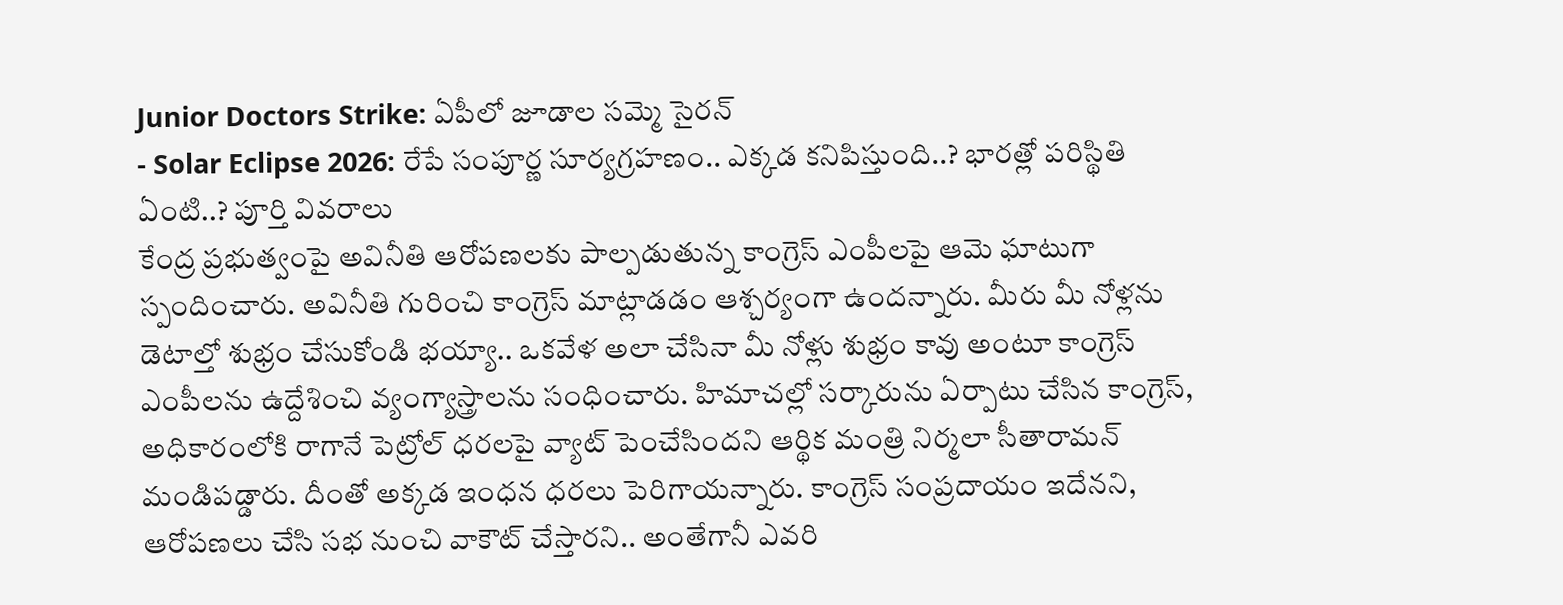Junior Doctors Strike: ఏపీలో జూడాల సమ్మె సైరన్
- Solar Eclipse 2026: రేపే సంపూర్ణ సూర్యగ్రహణం.. ఎక్కడ కనిపిస్తుంది..? భారత్లో పరిస్థితి ఏంటి..? పూర్తి వివరాలు
కేంద్ర ప్రభుత్వంపై అవినీతి ఆరోపణలకు పాల్పడుతున్న కాంగ్రెస్ ఎంపీలపై ఆమె ఘాటుగా స్పందించారు. అవినీతి గురించి కాంగ్రెస్ మాట్లాడడం ఆశ్చర్యంగా ఉందన్నారు. మీరు మీ నోళ్లను డెటాల్తో శుభ్రం చేసుకోండి భయ్యా.. ఒకవేళ అలా చేసినా మీ నోళ్లు శుభ్రం కావు అంటూ కాంగ్రెస్ ఎంపీలను ఉద్దేశించి వ్యంగ్యాస్త్రాలను సంధించారు. హిమాచల్లో సర్కారును ఏర్పాటు చేసిన కాంగ్రెస్, అధికారంలోకి రాగానే పెట్రోల్ ధరలపై వ్యాట్ పెంచేసిందని ఆర్థిక మంత్రి నిర్మలా సీతారామన్ మండిపడ్డారు. దీంతో అక్కడ ఇంధన ధరలు పెరిగాయన్నారు. కాంగ్రెస్ సంప్రదాయం ఇదేనని, ఆరోపణలు చేసి సభ నుంచి వాకౌట్ చేస్తారని.. అంతేగానీ ఎవరి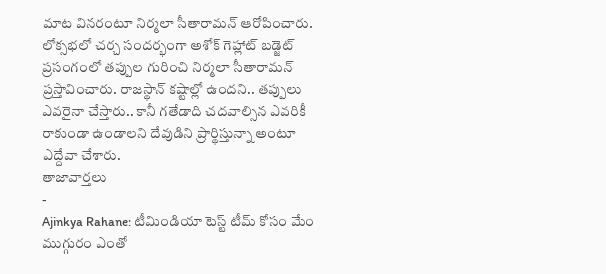మాట వినరంటూ నిర్మలా సీతారామన్ ఆరోపించారు. లోక్సభలో చర్చ సందర్భంగా అశోక్ గెహ్లాట్ బడ్జెట్ ప్రసంగంలో తప్పుల గురించి నిర్మలా సీతారామన్ ప్రస్తావించారు. రాజస్థాన్ కష్టాల్లో ఉందని.. తప్పులు ఎవరైనా చేస్తారు.. కానీ గతేడాది చదవాల్సిన ఎవరికీ రాకుండా ఉండాలని దేవుడిని ప్రార్థిస్తున్నా అంటూ ఎద్దేవా చేశారు.
తాజావార్తలు
-
Ajinkya Rahane: టీమిండియా టెస్ట్ టీమ్ కోసం మేం ముగ్గురం ఎంతో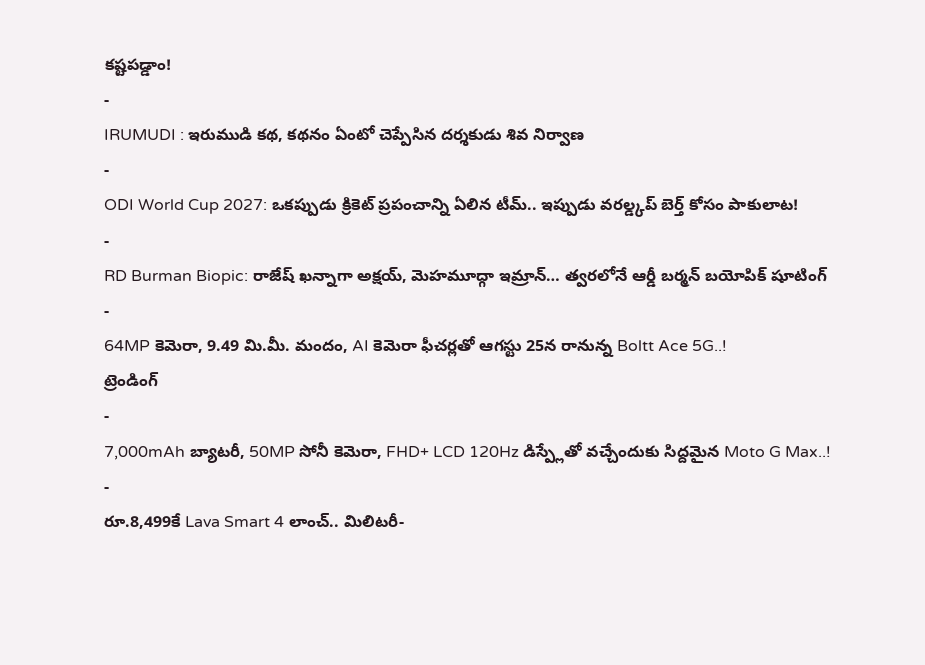కష్టపడ్డాం!
-
IRUMUDI : ఇరుముడి కథ, కథనం ఏంటో చెప్పేసిన దర్శకుడు శివ నిర్వాణ
-
ODI World Cup 2027: ఒకప్పుడు క్రికెట్ ప్రపంచాన్ని ఏలిన టీమ్.. ఇప్పుడు వరల్డ్కప్ బెర్త్ కోసం పాకులాట!
-
RD Burman Biopic: రాజేష్ ఖన్నాగా అక్షయ్, మెహమూద్గా ఇమ్రాన్… త్వరలోనే ఆర్డీ బర్మన్ బయోపిక్ షూటింగ్
-
64MP కెమెరా, 9.49 మి.మీ. మందం, AI కెమెరా ఫీచర్లతో ఆగస్టు 25న రానున్న Boltt Ace 5G..!
ట్రెండింగ్
-
7,000mAh బ్యాటరీ, 50MP సోనీ కెమెరా, FHD+ LCD 120Hz డిస్ప్లేతో వచ్చేందుకు సిద్దమైన Moto G Max..!
-
రూ.8,499కే Lava Smart 4 లాంచ్.. మిలిటరీ-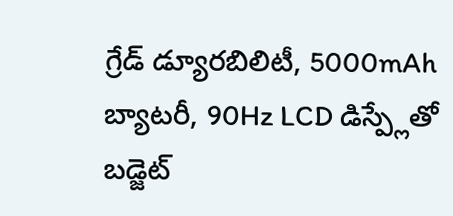గ్రేడ్ డ్యూరబిలిటీ, 5000mAh బ్యాటరీ, 90Hz LCD డిస్ప్లేతో బడ్జెట్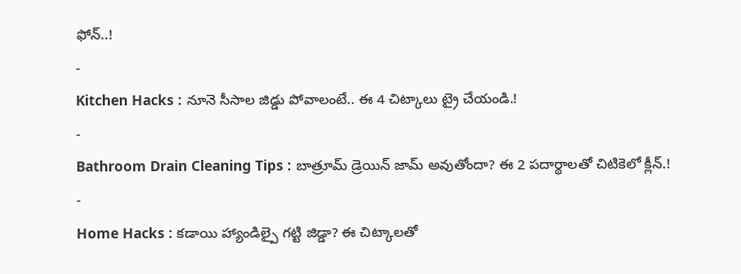ఫోన్..!
-
Kitchen Hacks : నూనె సీసాల జిడ్డు పోవాలంటే.. ఈ 4 చిట్కాలు ట్రై చేయండి.!
-
Bathroom Drain Cleaning Tips : బాత్రూమ్ డ్రెయిన్ జామ్ అవుతోందా? ఈ 2 పదార్థాలతో చిటికెలో క్లీన్.!
-
Home Hacks : కడాయి హ్యాండిల్పై గట్టి జిడ్డా? ఈ చిట్కాలతో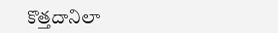కొత్తదానిలా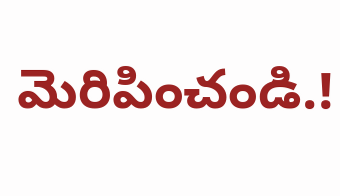మెరిపించండి.!